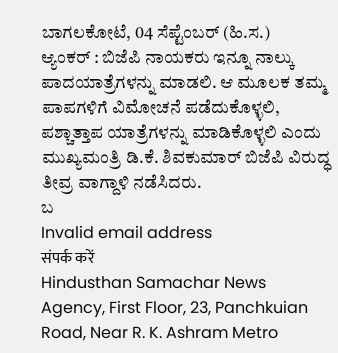ಬಾಗಲಕೋಟೆ, 04 ಸೆಪ್ಟೆಂಬರ್ (ಹಿ.ಸ.)
ಆ್ಯಂಕರ್ : ಬಿಜೆಪಿ ನಾಯಕರು ಇನ್ನೂ ನಾಲ್ಕು ಪಾದಯಾತ್ರೆಗಳನ್ನು ಮಾಡಲಿ. ಆ ಮೂಲಕ ತಮ್ಮ ಪಾಪಗಳಿಗೆ ವಿಮೋಚನೆ ಪಡೆದುಕೊಳ್ಳಲಿ, ಪಶ್ಚಾತ್ತಾಪ ಯಾತ್ರೆಗಳನ್ನು ಮಾಡಿಕೊಳ್ಳಲಿ ಎಂದು ಮುಖ್ಯಮಂತ್ರಿ ಡಿ.ಕೆ. ಶಿವಕುಮಾರ್ ಬಿಜೆಪಿ ವಿರುದ್ಧ ತೀವ್ರ ವಾಗ್ದಾಳಿ ನಡೆಸಿದರು.
ಬ
Invalid email address
संपर्क करें
Hindusthan Samachar News Agency, First Floor, 23, Panchkuian Road, Near R. K. Ashram Metro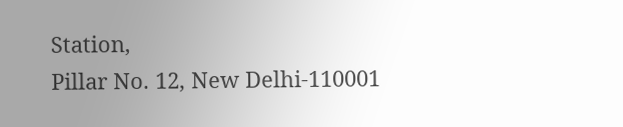Station,
Pillar No. 12, New Delhi-110001